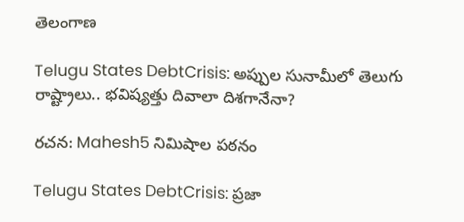తెలంగాణ

Telugu States DebtCrisis: అప్పుల సునామీలో తెలుగు రాష్ట్రాలు.. భవిష్యత్తు దివాలా దిశగానేనా?

రచన: Mahesh5 నిమిషాల పఠనం

Telugu States DebtCrisis: ప్రజా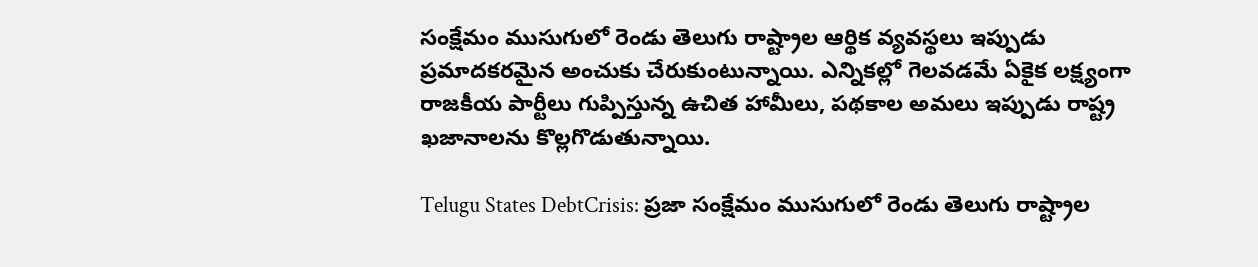సంక్షేమం ముసుగులో రెండు తెలుగు రాష్ట్రాల ఆర్థిక వ్యవస్థలు ఇప్పుడు ప్రమాదకరమైన అంచుకు చేరుకుంటున్నాయి. ఎన్నికల్లో గెలవడమే ఏకైక లక్ష్యంగా రాజకీయ పార్టీలు గుప్పిస్తున్న ఉచిత హామీలు, పథకాల అమలు ఇప్పుడు రాష్ట్ర ఖజానాలను కొల్లగొడుతున్నాయి.

Telugu States DebtCrisis: ప్రజా సంక్షేమం ముసుగులో రెండు తెలుగు రాష్ట్రాల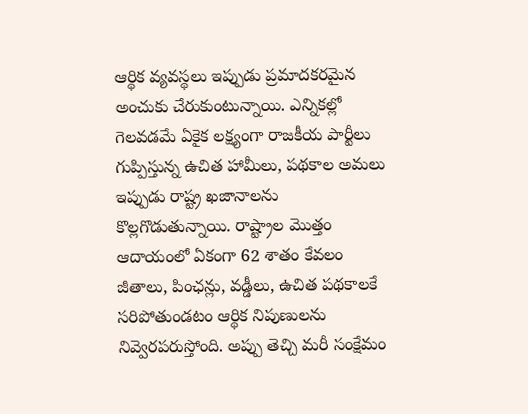ఆర్థిక వ్యవస్థలు ఇప్పుడు ప్రమాదకరమైన అంచుకు చేరుకుంటున్నాయి. ఎన్నికల్లో గెలవడమే ఏకైక లక్ష్యంగా రాజకీయ పార్టీలు గుప్పిస్తున్న ఉచిత హామీలు, పథకాల అమలు ఇప్పుడు రాష్ట్ర ఖజానాలను కొల్లగొడుతున్నాయి. రాష్ట్రాల మొత్తం ఆదాయంలో ఏకంగా 62 శాతం కేవలం జీతాలు, పింఛన్లు, వడ్డీలు, ఉచిత పథకాలకే సరిపోతుండటం ఆర్థిక నిపుణులను నివ్వెరపరుస్తోంది. అప్పు తెచ్చి మరీ సంక్షేమం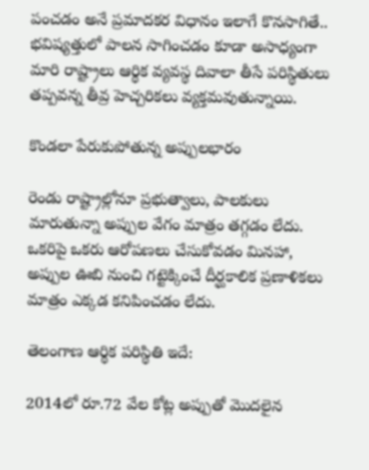పంచడం అనే ప్రమాదకర విధానం ఇలాగే కొనసాగితే.. భవిష్యత్తులో పాలన సాగించడం కూడా అసాధ్యంగా మారి రాష్ట్రాలు ఆర్థిక వ్యవస్థ దివాలా తీసే పరిస్థితులు తప్పవన్న తీవ్ర హెచ్చరికలు వ్యక్తమవుతున్నాయి.

కొండలా పేరుకుపోతున్న అప్పులభారం

రెండు రాష్ట్రాల్లోనూ ప్రభుత్వాలు, పాలకులు మారుతున్నా అప్పుల వేగం మాత్రం తగ్గడం లేదు. ఒకరిపై ఒకరు ఆరోపణలు చేసుకోవడం మినహా, అప్పుల ఊబి నుంచి గట్టెక్కించే దీర్ఘకాలిక ప్రణాళికలు మాత్రం ఎక్కడ కనిపించడం లేదు.

తెలంగాణ ఆర్థిక పరిస్థితి ఇదే:

2014లో రూ.72 వేల కోట్ల అప్పుతో మొదలైన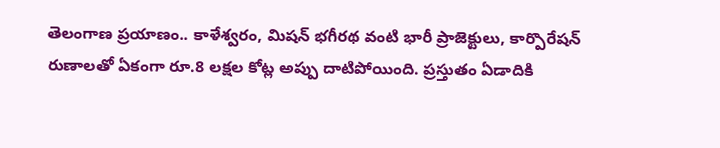తెలంగాణ ప్రయాణం.. కాళేశ్వరం, మిషన్ భగీరథ వంటి భారీ ప్రాజెక్టులు, కార్పొరేషన్ రుణాలతో ఏకంగా రూ.8 లక్షల కోట్ల అప్పు దాటిపోయింది. ప్రస్తుతం ఏడాదికి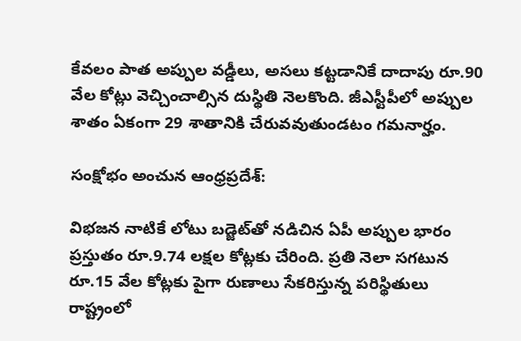కేవలం పాత అప్పుల వడ్డీలు, అసలు కట్టడానికే దాదాపు రూ.90 వేల కోట్లు వెచ్చించాల్సిన దుస్థితి నెలకొంది. జీఎస్టీపీలో అప్పుల శాతం ఏకంగా 29 శాతానికి చేరువవుతుండటం గమనార్హం.

సంక్షోభం అంచున ఆంధ్రప్రదేశ్:

విభజన నాటికే లోటు బడ్జెట్‌తో నడిచిన ఏపీ అప్పుల భారం ప్రస్తుతం రూ.9.74 లక్షల కోట్లకు చేరింది. ప్రతి నెలా సగటున రూ.15 వేల కోట్లకు పైగా రుణాలు సేకరిస్తున్న పరిస్థితులు రాష్ట్రంలో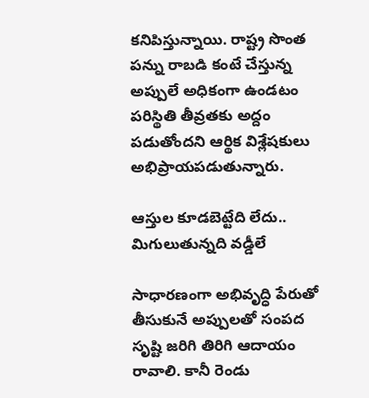కనిపిస్తున్నాయి. రాష్ట్ర సొంత పన్ను రాబడి కంటే చేస్తున్న అప్పులే అధికంగా ఉండటం పరిస్థితి తీవ్రతకు అద్దం పడుతోందని ఆర్థిక విశ్లేషకులు అభిప్రాయపడుతున్నారు.

ఆస్తుల కూడబెట్టేది లేదు.. మిగులుతున్నది వడ్డీలే

సాధారణంగా అభివృద్ధి పేరుతో తీసుకునే అప్పులతో సంపద సృష్టి జరిగి తిరిగి ఆదాయం రావాలి. కానీ రెండు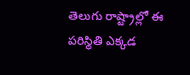తెలుగు రాష్ట్రాల్లో ఈ పరిస్థితి ఎక్కడ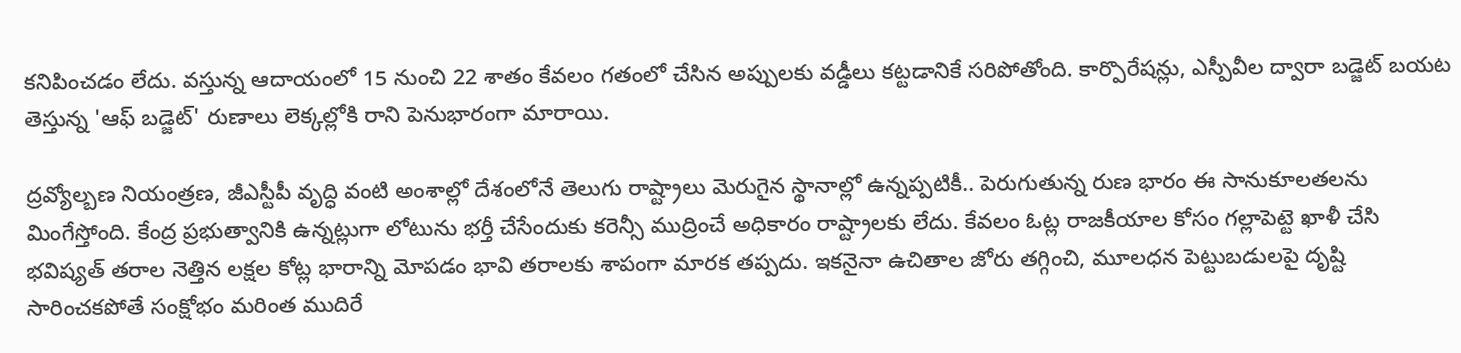కనిపించడం లేదు. వస్తున్న ఆదాయంలో 15 నుంచి 22 శాతం కేవలం గతంలో చేసిన అప్పులకు వడ్డీలు కట్టడానికే సరిపోతోంది. కార్పొరేషన్లు, ఎస్పీవీల ద్వారా బడ్జెట్ బయట తెస్తున్న 'ఆఫ్ బడ్జెట్' రుణాలు లెక్కల్లోకి రాని పెనుభారంగా మారాయి.

ద్రవ్యోల్బణ నియంత్రణ, జీఎస్టీపీ వృద్ధి వంటి అంశాల్లో దేశంలోనే తెలుగు రాష్ట్రాలు మెరుగైన స్థానాల్లో ఉన్నప్పటికీ.. పెరుగుతున్న రుణ భారం ఈ సానుకూలతలను మింగేస్తోంది. కేంద్ర ప్రభుత్వానికి ఉన్నట్లుగా లోటును భర్తీ చేసేందుకు కరెన్సీ ముద్రించే అధికారం రాష్ట్రాలకు లేదు. కేవలం ఓట్ల రాజకీయాల కోసం గల్లాపెట్టె ఖాళీ చేసి భవిష్యత్ తరాల నెత్తిన లక్షల కోట్ల భారాన్ని మోపడం భావి తరాలకు శాపంగా మారక తప్పదు. ఇకనైనా ఉచితాల జోరు తగ్గించి, మూలధన పెట్టుబడులపై దృష్టి సారించకపోతే సంక్షోభం మరింత ముదిరే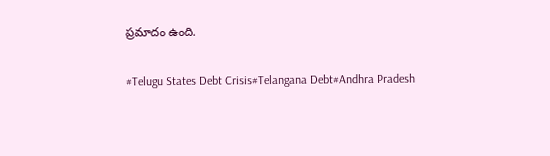ప్రమాదం ఉంది.

#Telugu States Debt Crisis#Telangana Debt#Andhra Pradesh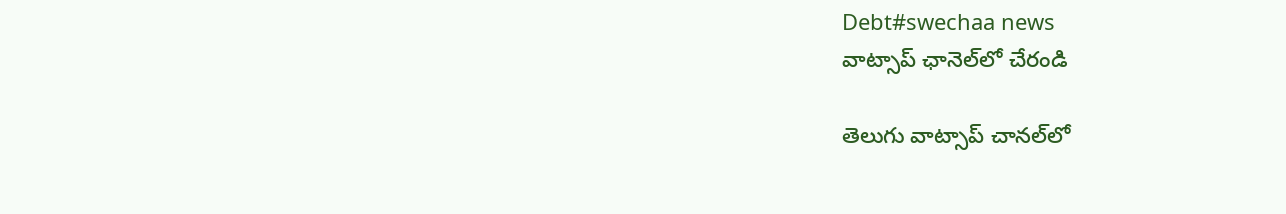Debt#swechaa news
వాట్సాప్ ఛానెల్‌లో చేరండి

తెలుగు వాట్సాప్ చానల్‌లో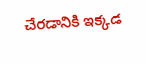చేరడానికి ఇక్కడ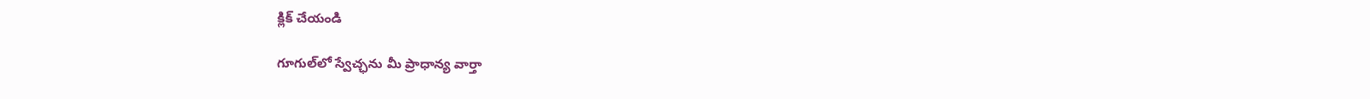క్లిక్ చేయండి

గూగుల్‌లో స్వేచ్ఛను మీ ప్రాధాన్య వార్తా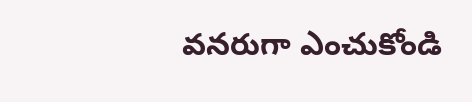వనరుగా ఎంచుకోండి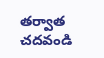తర్వాత చదవండి